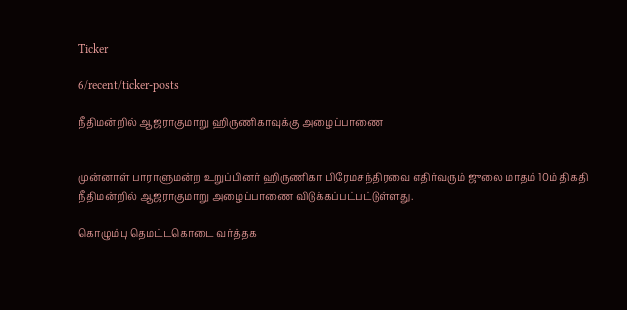Ticker

6/recent/ticker-posts

நீதிமன்றில் ஆஜராகுமாறு ஹிருணிகாவுக்கு அழைப்பாணை


முன்னாள் பாராளுமன்ற உறுப்பினர் ஹிருணிகா பிரேமசந்திரவை எதிர்வரும் ஜுலை மாதம் 10ம் திகதி நீதிமன்றில் ஆஜராகுமாறு அழைப்பாணை விடுக்கப்பட்பட்டுள்ளது.

கொழும்பு தெமட்டகொடை வர்த்தக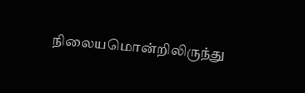நிலையமொன்றிலிருந்து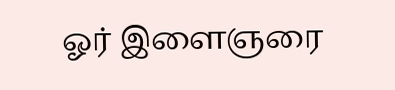ஓர் இளைஞரை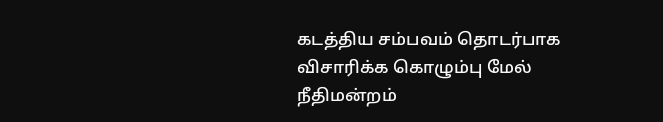கடத்திய சம்பவம் தொடர்பாக  விசாரிக்க கொழும்பு மேல் நீதிமன்றம்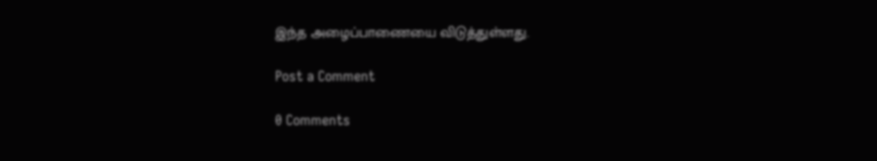இந்த அழைப்பாணையை விடுத்துள்ளது.

Post a Comment

0 Comments